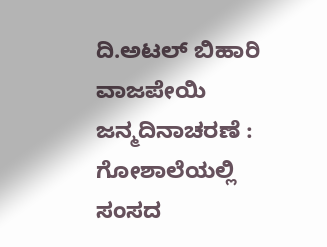ದಿ.ಅಟಲ್ ಬಿಹಾರಿ ವಾಜಪೇಯಿ ಜನ್ಮದಿನಾಚರಣೆ : ಗೋಶಾಲೆಯಲ್ಲಿ ಸಂಸದ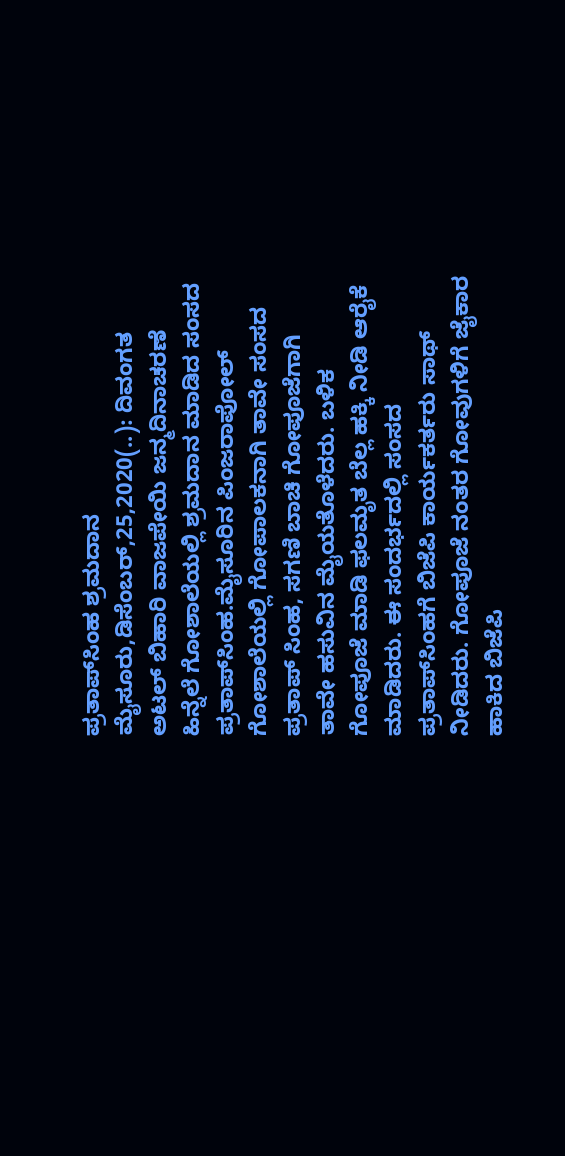ಪ್ರತಾಪ್‌ಸಿಂಹ ಶ್ರಮದಾನ ಮೈಸೂರು,ಡಿಸೆಂಬರ್,25,2020(..): ದಿವಂಗತ ಅಟಲ್ ಬಿಹಾರಿ ವಾಜಪೇಯಿ ಜನ್ಮದಿನಾಚರಣೆ ಹಿನ್ನೆಲೆ ಗೋಶಾಲೆಯಲ್ಲಿ ಶ್ರಮದಾನ ಮಾಡಿದ ಸಂಸದ ಪ್ರತಾಪ್‌ಸಿಂಹ.ಮೈಸೂರಿನ ಪಿಂಜರಾಪೋಲ್ ಗೋಶಾಲೆಯಲ್ಲಿ ಗೋಪಾಲಕನಾಗಿ ತಾವೇ ಸಂಸದ ಪ್ರತಾಪ್ ಸಿಂಹ, ಸಗಣಿ ಬಾಚಿ ಗೋಪೂಜೆಗಾಗಿ ತಾವೇ ಹಸುವಿನ ಮೈಯತೊಳೆದರು. ಬಳಿಕ ಗೋಪೂಜೆ ಮಾಡಿ ಫಲಮೃತ ಬೆಲ್ಲ ಹಕ್ಕಿ ನೀಡಿ ಆರೈಕೆ ಮಾಡಿದರು. ಈ ಸಂದರ್ಭದಲ್ಲಿ ಸಂಸದ ಪ್ರತಾಪ್‌ಸಿಂಹಗೆ ಬಿಜೆಪಿ ಕಾರ್ಯಕರ್ತರು ಸಾಥ್ ನೀಡಿದರು. ಗೋಪೂಜೆ ನಂತರ ಗೋವುಗಳಿಗೆ ಜೈಕಾರ ಹಾಕಿದ ಬಿಜೆಪಿ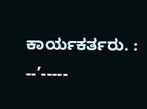ಕಾರ್ಯಕರ್ತರು. : --’-----